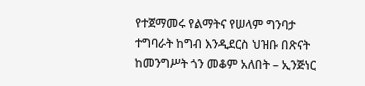የተጀማመሩ የልማትና የሠላም ግንባታ ተግባራት ከግብ እንዲደርስ ህዝቡ በጽናት ከመንግሥት ጎን መቆም አለበት – ኢንጅነር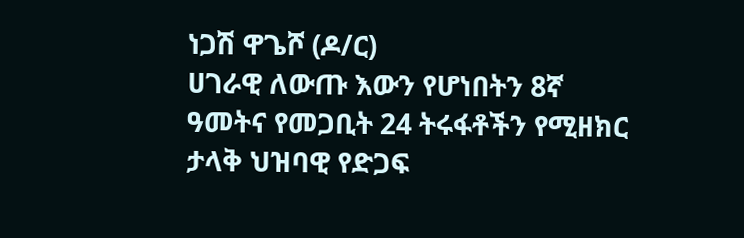ነጋሽ ዋጌሾ (ዶ/ር)
ሀገራዊ ለውጡ እውን የሆነበትን 8ኛ ዓመትና የመጋቢት 24 ትሩፋቶችን የሚዘክር ታላቅ ህዝባዊ የድጋፍ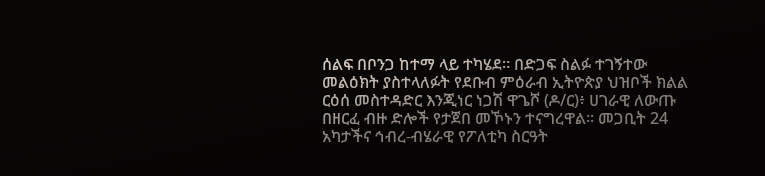ሰልፍ በቦንጋ ከተማ ላይ ተካሄደ። በድጋፍ ስልፉ ተገኝተው መልዕክት ያስተላለፉት የደቡብ ምዕራብ ኢትዮጵያ ህዝቦች ክልል ርዕሰ መስተዳድር እንጂነር ነጋሽ ዋጌሾ (ዶ/ር)፥ ሀገራዊ ለውጡ በዘርፈ ብዙ ድሎች የታጀበ መኾኑን ተናግረዋል። መጋቢት 24 አካታችና ኅብረ-ብሄራዊ የፖለቲካ ስርዓት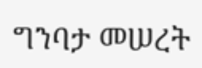ግንባታ መሠረት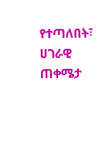የተጣለበት፣ ሀገራዊ ጠቀሜታ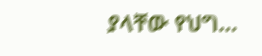ያላቸው የህግ…